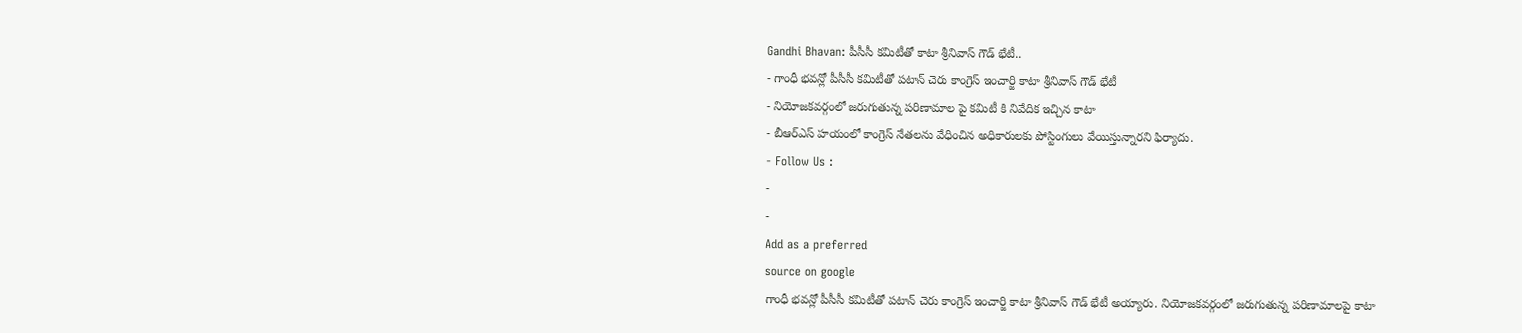Gandhi Bhavan: పీసీసీ కమిటీతో కాటా శ్రీనివాస్ గౌడ్ భేటీ..
- గాంధీ భవన్లో పీసీసీ కమిటీతో పటాన్ చెరు కాంగ్రెస్ ఇంచార్జి కాటా శ్రీనివాస్ గౌడ్ భేటీ
- నియోజకవర్గంలో జరుగుతున్న పరిణామాల పై కమిటీ కి నివేదిక ఇచ్చిన కాటా
- బీఆర్ఎస్ హయంలో కాంగ్రెస్ నేతలను వేధించిన అధికారులకు పోస్టింగులు వేయిస్తున్నారని ఫిర్యాదు.
- Follow Us :
-
-
Add as a preferred
source on google
గాంధీ భవన్లో పీసీసీ కమిటీతో పటాన్ చెరు కాంగ్రెస్ ఇంచార్జి కాటా శ్రీనివాస్ గౌడ్ భేటీ అయ్యారు. నియోజకవర్గంలో జరుగుతున్న పరిణామాలపై కాటా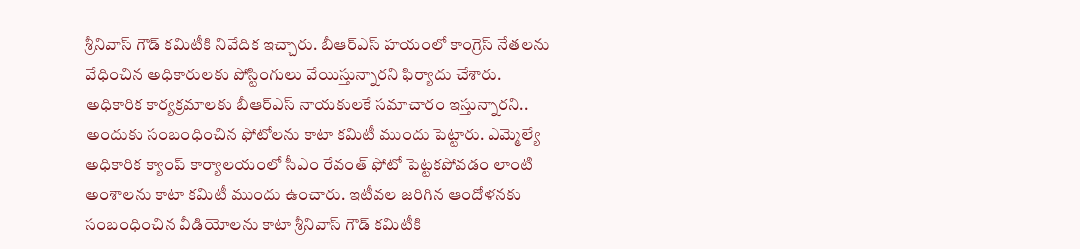శ్రీనివాస్ గౌడ్ కమిటీకి నివేదిక ఇచ్చారు. బీఆర్ఎస్ హయంలో కాంగ్రెస్ నేతలను వేధించిన అధికారులకు పోస్టింగులు వేయిస్తున్నారని ఫిర్యాదు చేశారు. అధికారిక కార్యక్రమాలకు బీఆర్ఎస్ నాయకులకే సమాచారం ఇస్తున్నారని.. అందుకు సంబంధించిన ఫోటోలను కాటా కమిటీ ముందు పెట్టారు. ఎమ్మెల్యే అధికారిక క్యాంప్ కార్యాలయంలో సీఎం రేవంత్ ఫోటో పెట్టకపోవడం లాంటి అంశాలను కాటా కమిటీ ముందు ఉంచారు. ఇటీవల జరిగిన ఆందోళనకు సంబంధించిన వీడియోలను కాటా శ్రీనివాస్ గౌడ్ కమిటీకి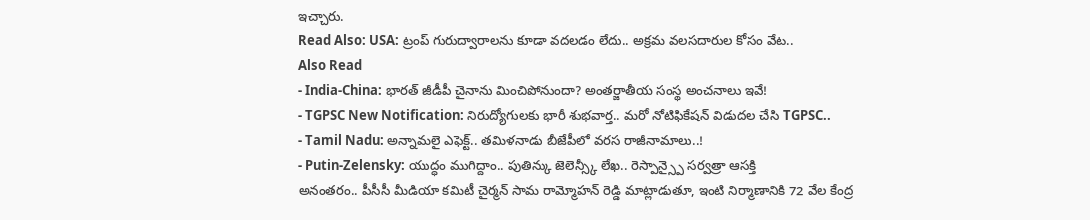ఇచ్చారు.
Read Also: USA: ట్రంప్ గురుద్వారాలను కూడా వదలడం లేదు.. అక్రమ వలసదారుల కోసం వేట..
Also Read
- India-China: భారత్ జీడీపీ చైనాను మించిపోనుందా? అంతర్జాతీయ సంస్థ అంచనాలు ఇవే!
- TGPSC New Notification: నిరుద్యోగులకు భారీ శుభవార్త.. మరో నోటిఫికేషన్ విడుదల చేసి TGPSC..
- Tamil Nadu: అన్నామలై ఎఫెక్ట్.. తమిళనాడు బీజేపీలో వరస రాజీనామాలు..!
- Putin-Zelensky: యుద్ధం ముగిద్దాం.. పుతిన్కు జెలెన్స్కీ లేఖ.. రెస్పాన్స్పై సర్వత్రా ఆసక్తి
అనంతరం.. పీసీసీ మీడియా కమిటీ చైర్మన్ సామ రామ్మోహన్ రెడ్డి మాట్లాడుతూ, ఇంటి నిర్మాణానికి 72 వేల కేంద్ర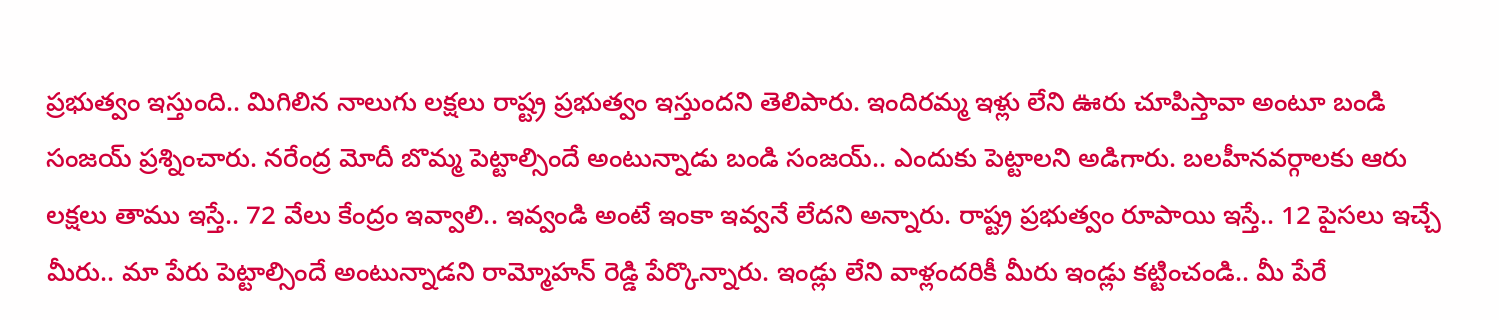ప్రభుత్వం ఇస్తుంది.. మిగిలిన నాలుగు లక్షలు రాష్ట్ర ప్రభుత్వం ఇస్తుందని తెలిపారు. ఇందిరమ్మ ఇళ్లు లేని ఊరు చూపిస్తావా అంటూ బండి సంజయ్ ప్రశ్నించారు. నరేంద్ర మోదీ బొమ్మ పెట్టాల్సిందే అంటున్నాడు బండి సంజయ్.. ఎందుకు పెట్టాలని అడిగారు. బలహీనవర్గాలకు ఆరు లక్షలు తాము ఇస్తే.. 72 వేలు కేంద్రం ఇవ్వాలి.. ఇవ్వండి అంటే ఇంకా ఇవ్వనే లేదని అన్నారు. రాష్ట్ర ప్రభుత్వం రూపాయి ఇస్తే.. 12 పైసలు ఇచ్చే మీరు.. మా పేరు పెట్టాల్సిందే అంటున్నాడని రామ్మోహన్ రెడ్డి పేర్కొన్నారు. ఇండ్లు లేని వాళ్లందరికీ మీరు ఇండ్లు కట్టించండి.. మీ పేరే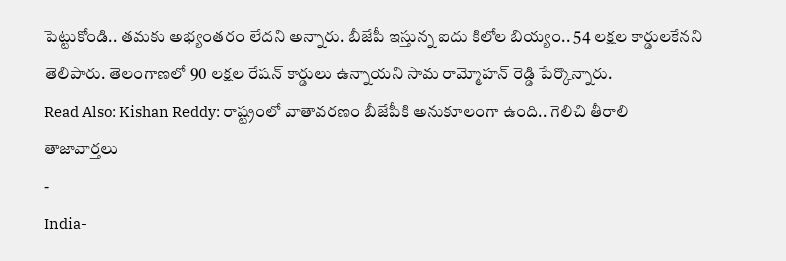పెట్టుకోండి.. తమకు అభ్యంతరం లేదని అన్నారు. బీజేపీ ఇస్తున్న ఐదు కిలోల బియ్యం.. 54 లక్షల కార్డులకేనని తెలిపారు. తెలంగాణలో 90 లక్షల రేషన్ కార్డులు ఉన్నాయని సామ రామ్మోహన్ రెడ్డి పేర్కొన్నారు.
Read Also: Kishan Reddy: రాష్ట్రంలో వాతావరణం బీజేపీకి అనుకూలంగా ఉంది.. గెలిచి తీరాలి
తాజావార్తలు
-
India-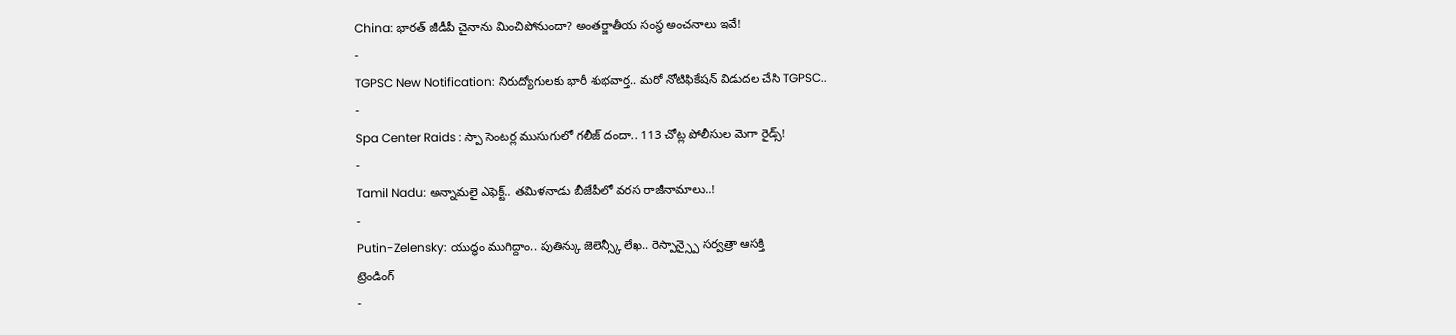China: భారత్ జీడీపీ చైనాను మించిపోనుందా? అంతర్జాతీయ సంస్థ అంచనాలు ఇవే!
-
TGPSC New Notification: నిరుద్యోగులకు భారీ శుభవార్త.. మరో నోటిఫికేషన్ విడుదల చేసి TGPSC..
-
Spa Center Raids : స్పా సెంటర్ల ముసుగులో గలీజ్ దందా.. 113 చోట్ల పోలీసుల మెగా రైడ్స్!
-
Tamil Nadu: అన్నామలై ఎఫెక్ట్.. తమిళనాడు బీజేపీలో వరస రాజీనామాలు..!
-
Putin-Zelensky: యుద్ధం ముగిద్దాం.. పుతిన్కు జెలెన్స్కీ లేఖ.. రెస్పాన్స్పై సర్వత్రా ఆసక్తి
ట్రెండింగ్
-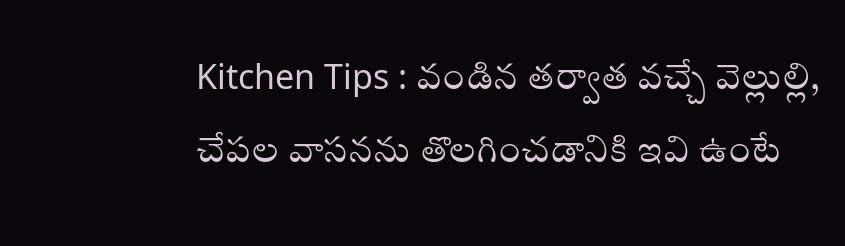Kitchen Tips : వండిన తర్వాత వచ్చే వెల్లుల్లి, చేపల వాసనను తొలగించడానికి ఇవి ఉంటే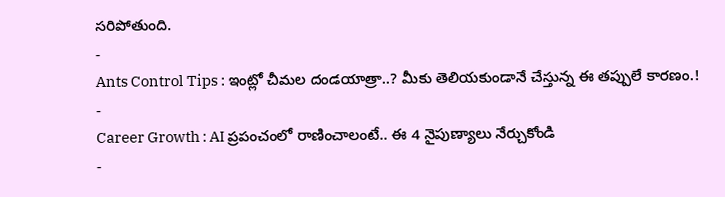సరిపోతుంది.
-
Ants Control Tips : ఇంట్లో చీమల దండయాత్రా..? మీకు తెలియకుండానే చేస్తున్న ఈ తప్పులే కారణం.!
-
Career Growth : AI ప్రపంచంలో రాణించాలంటే.. ఈ 4 నైపుణ్యాలు నేర్చుకోండి
-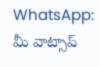WhatsApp: మీ వాట్సాప్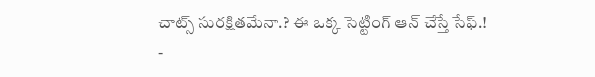చాట్స్ సురక్షితమేనా.? ఈ ఒక్క సెట్టింగ్ ఆన్ చేస్తే సేఫ్.!
-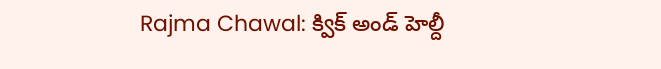Rajma Chawal: క్విక్ అండ్ హెల్దీ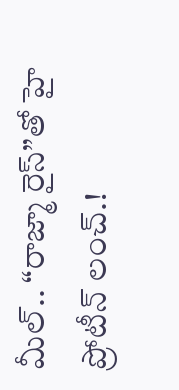మీల్.. “రాజ్మా రైస్”తో హై ప్రోటీన్ లంచ్.!